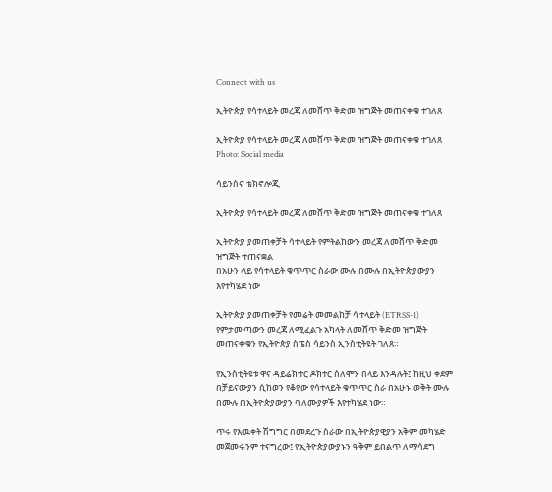Connect with us

ኢትዮጵያ የሳተላይት መረጃ ለመሸጥ ቅድመ ዝግጅት መጠናቀቁ ተገለጸ

ኢትዮጵያ የሳተላይት መረጃ ለመሸጥ ቅድመ ዝግጅት መጠናቀቁ ተገለጸ
Photo: Social media

ሳይንስና ቴክኖሎጂ

ኢትዮጵያ የሳተላይት መረጃ ለመሸጥ ቅድመ ዝግጅት መጠናቀቁ ተገለጸ

ኢትዮጵያ ያመጠቀቻት ሳተላይት የምትልከውን መረጃ ለመሸጥ ቅድመ ዝግጅት ተጠናቋል
በአሁን ላይ የሳተላይት ቁጥጥር ስራው ሙሉ በሙሉ በኢትዮጵያውያን እየተካሄደ ነው

ኢትዮጵያ ያመጠቀቻት የመሬት መመልከቻ ሳተላይት (ETRSS-1) የምታመጣውን መረጃ ለሚፈልጉ አካላት ለመሸጥ ቅድመ ዝግጅት መጠናቀቁን የኢትዮጵያ ስፔስ ሳይንስ ኢንስቲትዩት ገለጸ።

የኢንስቲትዩቱ ዋና ዳይሬክተር ዶክተር ሰለሞን በላይ እንዳሉት፤ ከዚህ ቀደም በቻይናውያን ሲከወን የቆየው የሳተላይት ቁጥጥር ስራ በአሁኑ ወቅት ሙሉ በሙሉ በኢትዮጵያውያን ባለሙያዎች እየተካሄደ ነው።

ጥሩ የእዉቀት ሽግግር በመደረጉ ስራው በኢትዮጵያዊያን አቅም መካሄድ መጀመሩንም ተናግረው፤ የኢትዮጵያውያኑን ዓቅም ይበልጥ ለማሳደግ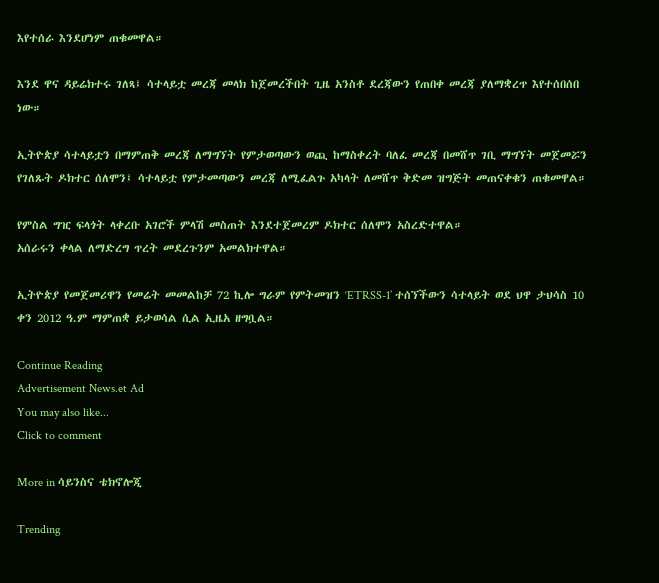እየተሰራ እንደሆነም ጠቁመዋል።

እንደ ዋና ዳይሬክተሩ ገለጻ፤ ሳተላይቷ መረጃ መላክ ከጀመረችበት ጊዜ አንስቶ ደረጃውን የጠበቀ መረጃ ያለማቋረጥ እየተሰበሰበ ነው።

ኢትዮጵያ ሳተላይቷን በማምጠቅ መረጃ ለማግኘት የምታወጣውን ወጪ ከማስቀረት ባለፈ መረጃ በመሸጥ ገቢ ማግኘት መጀመሯን የገለጹት ዶክተር ሰለሞን፤ ሳተላይቷ የምታመጣውን መረጃ ለሚፈልጉ አካላት ለመሸጥ ቅድመ ዝግጅት መጠናቀቁን ጠቁመዋል።

የምስል ግዢ ፍላጎት ላቀረቡ አገሮች ምላሽ መስጠት እንደተጀመረም ዶክተር ሰለሞን አስረድተዋል።
አሰራሩን ቀላል ለማድረግ ጥረት መደረጉንም አመልክተዋል።

ኢትዮጵያ የመጀመሪዋን የመሬት መመልከቻ 72 ኪሎ ግራም የምትመዝን ‘ETRSS-1’ ተሰኘችውን ሳተላይት ወደ ህዋ ታህሳስ 10 ቀን 2012 ዓ.ም ማምጠቋ ይታወሳል ሲል ኢዜአ ዘግቧል።

Continue Reading
Advertisement News.et Ad
You may also like...
Click to comment

More in ሳይንስና ቴክኖሎጂ

Trending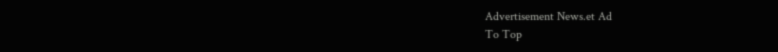Advertisement News.et Ad
To Top